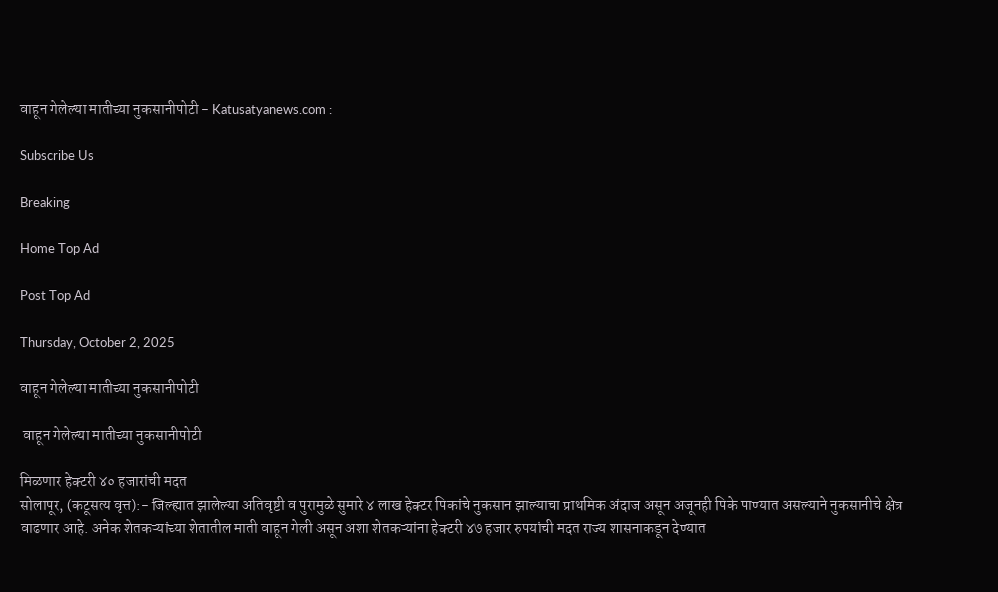वाहून गेलेल्या मातीच्या नुकसानीपोटी - Katusatyanews.com :

Subscribe Us

Breaking

Home Top Ad

Post Top Ad

Thursday, October 2, 2025

वाहून गेलेल्या मातीच्या नुकसानीपोटी

 वाहून गेलेल्या मातीच्या नुकसानीपोटी

मिळणार हेक्टरी ४० हजारांची मदत
सोलापूर, (कटूसत्य वृत्त):- जिल्ह्यात झालेल्या अतिवृष्टी व पुरामुळे सुमारे ४ लाख हेक्टर पिकांचे नुकसान झाल्याचा प्राथमिक अंदाज असून अजूनही पिके पाण्यात असल्याने नुकसानीचे क्षेत्र वाढणार आहे. अनेक शेतकऱ्यांच्या शेतातील माती वाहून गेली असून अशा शेतकऱ्यांना हेक्टरी ४७ हजार रुपयांची मदत राज्य शासनाकडून देण्यात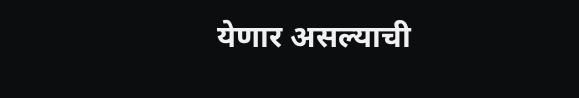येणार असल्याची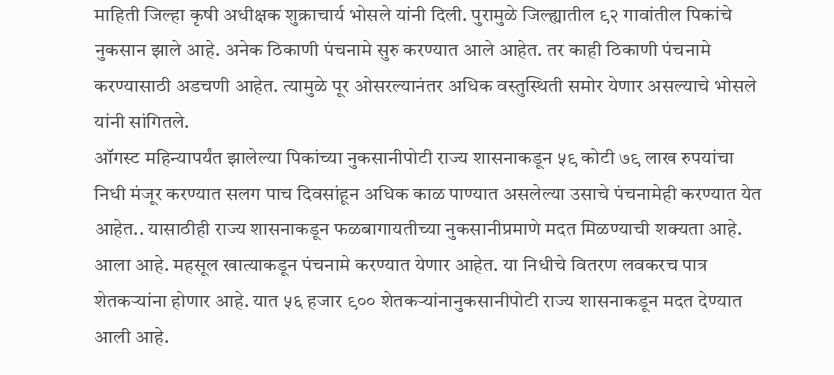माहिती जिल्हा कृषी अधीक्षक शुक्राचार्य भोसले यांनी दिली. पुरामुळे जिल्ह्यातील ९२ गावांतील पिकांचे नुकसान झाले आहे. अनेक ठिकाणी पंचनामे सुरु करण्यात आले आहेत. तर काही ठिकाणी पंचनामे करण्यासाठी अडचणी आहेत. त्यामुळे पूर ओसरल्यानंतर अधिक वस्तुस्थिती समोर येणार असल्याचे भोसले यांनी सांगितले.
ऑगस्ट महिन्यापर्यंत झालेल्या पिकांच्या नुकसानीपोटी राज्य शासनाकडून ५९ कोटी ७९ लाख रुपयांचा निधी मंजूर करण्यात सलग पाच दिवसांहून अधिक काळ पाण्यात असलेल्या उसाचे पंचनामेही करण्यात येत आहेत.. यासाठीही राज्य शासनाकडून फळबागायतीच्या नुकसानीप्रमाणे मदत मिळण्याची शक्यता आहे. आला आहे. महसूल खात्याकडून पंचनामे करण्यात येणार आहेत. या निधीचे वितरण लवकरच पात्र शेतकऱ्यांना होणार आहे. यात ५६ हजार ९०० शेतकऱ्यांनानुकसानीपोटी राज्य शासनाकडून मदत देण्यात आली आहे.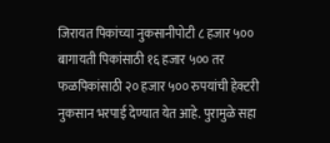जिरायत पिकांच्या नुकसानीपोटी ८ हजार ५०० बागायती पिकांसाठी १६ हजार ५०० तर फळपिकांसाठी २० हजार ५०० रुपयांची हेक्टरी नुकसान भरपाई देण्यात येत आहे. पुरामुळे सहा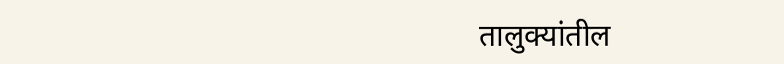तालुक्यांतील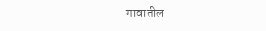गावातील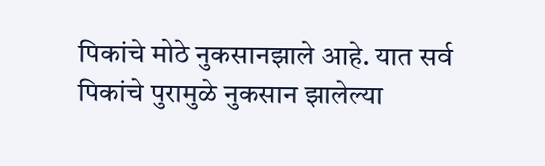पिकांचे मोठे नुकसानझाले आहे. यात सर्व पिकांचे पुरामुळे नुकसान झालेल्या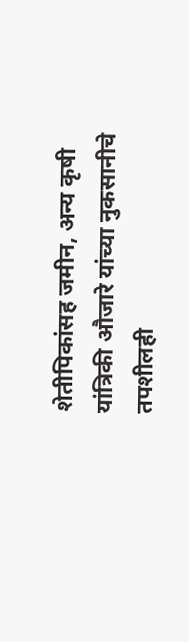शेतीपिकांसह जमीन, अन्य कृषी यांत्रिकी औजारे यांच्या नुकसानीचे तपशीलही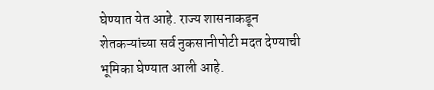घेण्यात येत आहे. राज्य शासनाकडून शेतकऱ्यांच्या सर्व नुकसानीपोटी मदत देण्याची भूमिका घेण्यात आली आहे.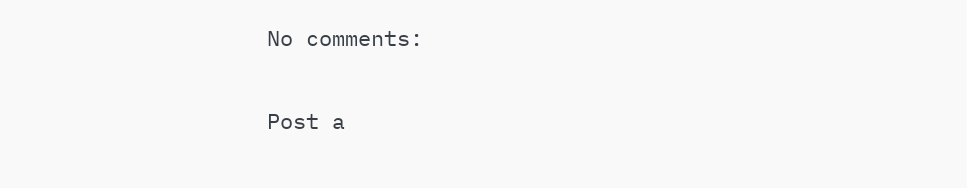No comments:

Post a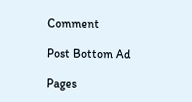Comment

Post Bottom Ad

Pages